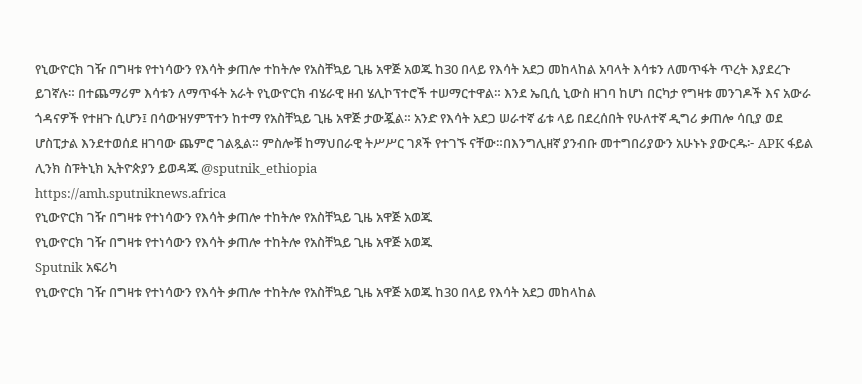የኒውዮርክ ገዥ በግዛቱ የተነሳውን የእሳት ቃጠሎ ተከትሎ የአስቸኳይ ጊዜ አዋጅ አወጁ ከ30 በላይ የእሳት አደጋ መከላከል አባላት እሳቱን ለመጥፋት ጥረት እያደረጉ ይገኛሉ። በተጨማሪም እሳቱን ለማጥፋት አራት የኒውዮርክ ብሄራዊ ዘብ ሄሊኮፕተሮች ተሠማርተዋል። እንደ ኤቢሲ ኒውስ ዘገባ ከሆነ በርካታ የግዛቱ መንገዶች እና አውራ ጎዳናዎች የተዘጉ ሲሆን፤ በሳውዝሃምፕተን ከተማ የአስቸኳይ ጊዜ አዋጅ ታውጇል። አንድ የእሳት አደጋ ሠራተኛ ፊቱ ላይ በደረሰበት የሁለተኛ ዲግሪ ቃጠሎ ሳቢያ ወደ ሆስፒታል እንደተወሰደ ዘገባው ጨምሮ ገልጿል። ምስሎቹ ከማህበራዊ ትሥሥር ገጾች የተገኙ ናቸው።በእንግሊዘኛ ያንብቡ መተግበሪያውን አሁኑኑ ያውርዱ፦ APK ፋይል ሊንክ ስፑትኒክ ኢትዮጵያን ይወዳጁ @sputnik_ethiopia
https://amh.sputniknews.africa
የኒውዮርክ ገዥ በግዛቱ የተነሳውን የእሳት ቃጠሎ ተከትሎ የአስቸኳይ ጊዜ አዋጅ አወጁ
የኒውዮርክ ገዥ በግዛቱ የተነሳውን የእሳት ቃጠሎ ተከትሎ የአስቸኳይ ጊዜ አዋጅ አወጁ
Sputnik አፍሪካ
የኒውዮርክ ገዥ በግዛቱ የተነሳውን የእሳት ቃጠሎ ተከትሎ የአስቸኳይ ጊዜ አዋጅ አወጁ ከ30 በላይ የእሳት አደጋ መከላከል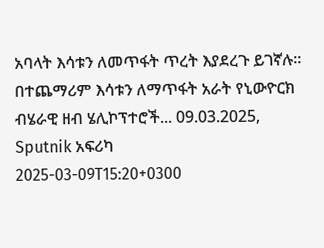አባላት እሳቱን ለመጥፋት ጥረት እያደረጉ ይገኛሉ። በተጨማሪም እሳቱን ለማጥፋት አራት የኒውዮርክ ብሄራዊ ዘብ ሄሊኮፕተሮች... 09.03.2025, Sputnik አፍሪካ
2025-03-09T15:20+0300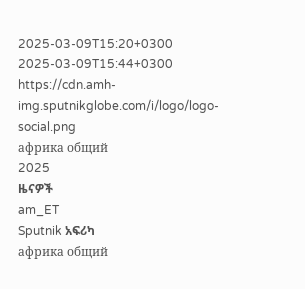2025-03-09T15:20+0300
2025-03-09T15:44+0300
https://cdn.amh-img.sputnikglobe.com/i/logo/logo-social.png
африка общий
2025
ዜናዎች
am_ET
Sputnik አፍሪካ
африка общий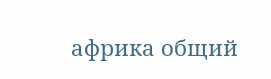африка общий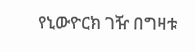የኒውዮርክ ገዥ በግዛቱ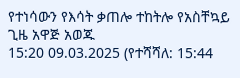የተነሳውን የእሳት ቃጠሎ ተከትሎ የአስቸኳይ ጊዜ አዋጅ አወጁ
15:20 09.03.2025 (የተሻሻለ: 15:44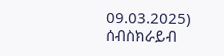09.03.2025)
ሰብስክራይብ